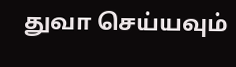துவா செய்யவும்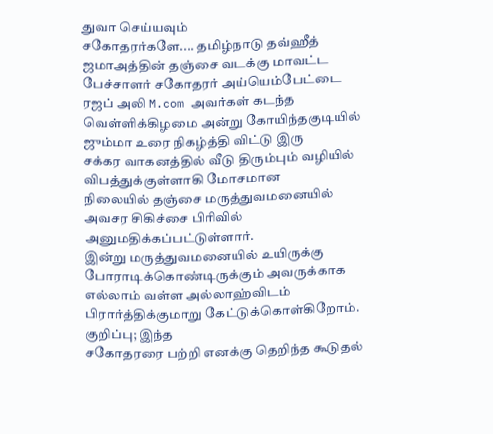துவா செய்யவும்
சகோதரர்களே.... தமிழ்நாடு தவ்ஹீத் ஜமாஅத்தின் தஞ்சை வடக்கு மாவட்ட
பேச்சாளர் சகோதரர் அய்யெம்பேட்டை ரஜப் அலி M.com அவர்கள் கடந்த
வெள்ளிக்கிழமை அன்று கோயிந்தகுடியில் ஜும்மா உரை நிகழ்த்தி விட்டு இரு
சக்கர வாகனத்தில் வீடு திரும்பும் வழியில் விபத்துக்குள்ளாகி மோசமான
நிலையில் தஞ்சை மருத்துவமனையில் அவசர சிகிச்சை பிரிவில்
அனுமதிக்கப்பட்டுள்ளார்.
இன்று மருத்துவமனையில் உயிருக்கு
போராடிக்கொண்டிருக்கும் அவருக்காக எல்லாம் வள்ள அல்லாஹ்விடம்
பிரார்த்திக்குமாறு கேட்டுக்கொள்கிறோம்.
குறிப்பு; இந்த
சகோதரரை பற்றி எனக்கு தெறிந்த கூடுதல்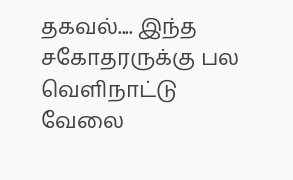தகவல்.... இந்த சகோதரருக்கு பல
வெளிநாட்டு வேலை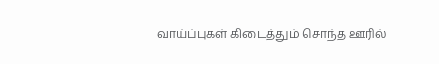வாய்ப்புகள் கிடைத்தும் சொந்த ஊரில்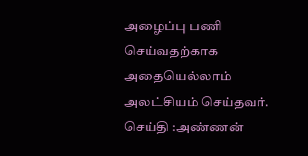அழைப்பு பணி
செய்வதற்காக அதையெல்லாம் அலட்சியம் செய்தவர்.
செய்தி :அண்ணன்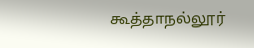கூத்தாநல்லூர்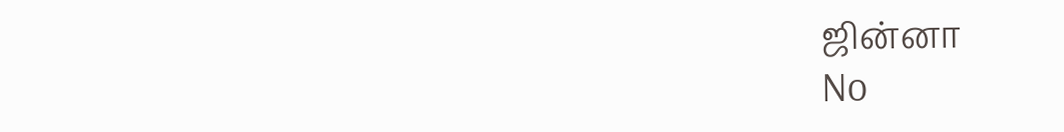ஜின்னா
No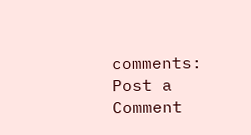comments:
Post a Comment